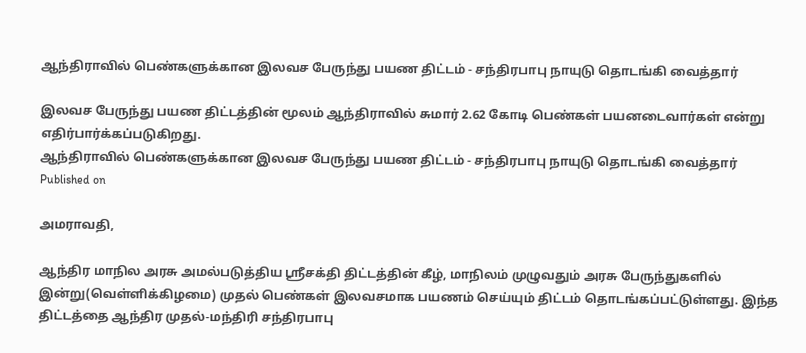ஆந்திராவில் பெண்களுக்கான இலவச பேருந்து பயண திட்டம் - சந்திரபாபு நாயுடு தொடங்கி வைத்தார்

இலவச பேருந்து பயண திட்டத்தின் மூலம் ஆந்திராவில் சுமார் 2.62 கோடி பெண்கள் பயனடைவார்கள் என்று எதிர்பார்க்கப்படுகிறது.
ஆந்திராவில் பெண்களுக்கான இலவச பேருந்து பயண திட்டம் - சந்திரபாபு நாயுடு தொடங்கி வைத்தார்
Published on

அமராவதி,

ஆந்திர மாநில அரசு அமல்படுத்திய ஸ்ரீசக்தி திட்டத்தின் கீழ், மாநிலம் முழுவதும் அரசு பேருந்துகளில் இன்று(வெள்ளிக்கிழமை) முதல் பெண்கள் இலவசமாக பயணம் செய்யும் திட்டம் தொடங்கப்பட்டுள்ளது. இந்த திட்டத்தை ஆந்திர முதல்-மந்திரி சந்திரபாபு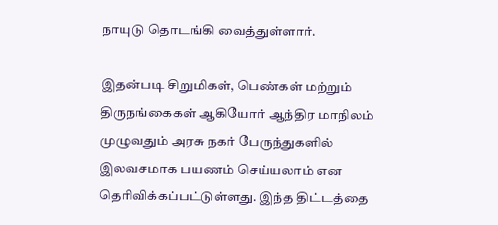நாயுடு தொடங்கி வைத்துள்ளார்.

இதன்படி சிறுமிகள், பெண்கள் மற்றும் திருநங்கைகள் ஆகியோர் ஆந்திர மாநிலம் முழுவதும் அரசு நகர் பேருந்துகளில் இலவசமாக பயணம் செய்யலாம் என தெரிவிக்கப்பட்டுள்ளது. இந்த திட்டத்தை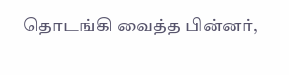தொடங்கி வைத்த பின்னர்,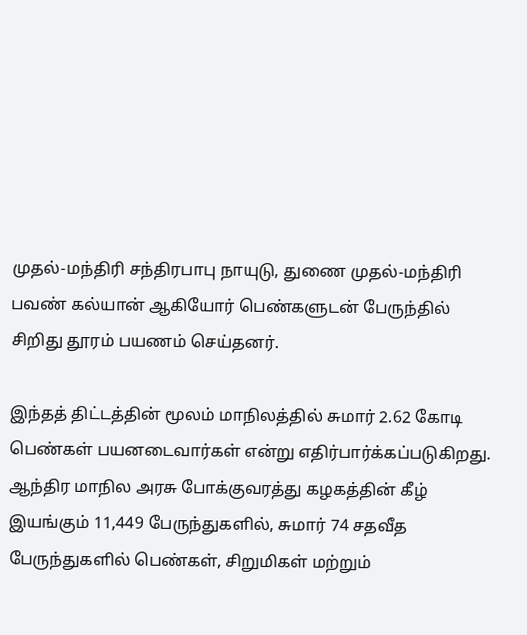முதல்-மந்திரி சந்திரபாபு நாயுடு, துணை முதல்-மந்திரி பவண் கல்யான் ஆகியோர் பெண்களுடன் பேருந்தில் சிறிது தூரம் பயணம் செய்தனர்.

இந்தத் திட்டத்தின் மூலம் மாநிலத்தில் சுமார் 2.62 கோடி பெண்கள் பயனடைவார்கள் என்று எதிர்பார்க்கப்படுகிறது. ஆந்திர மாநில அரசு போக்குவரத்து கழகத்தின் கீழ் இயங்கும் 11,449 பேருந்துகளில், சுமார் 74 சதவீத பேருந்துகளில் பெண்கள், சிறுமிகள் மற்றும்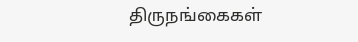திருநங்கைகள்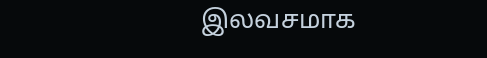இலவசமாக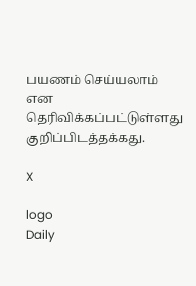பயணம் செய்யலாம் என தெரிவிக்கப்பட்டுள்ளது குறிப்பிடத்தக்கது.

X

logo
Daily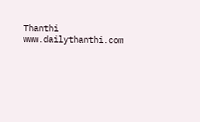Thanthi
www.dailythanthi.com